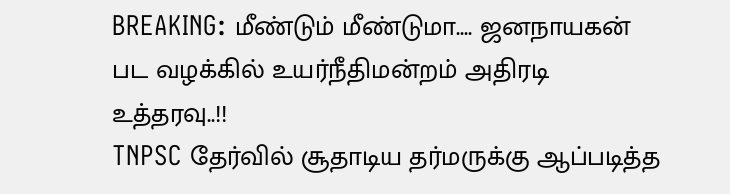BREAKING: மீண்டும் மீண்டுமா.... ஜனநாயகன் பட வழக்கில் உயர்நீதிமன்றம் அதிரடி உத்தரவு..!!
TNPSC தேர்வில் சூதாடிய தர்மருக்கு ஆப்படித்த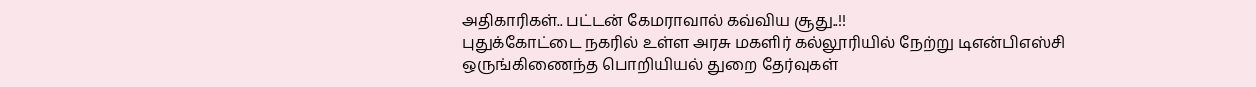அதிகாரிகள்.. பட்டன் கேமராவால் கவ்விய சூது..!!
புதுக்கோட்டை நகரில் உள்ள அரசு மகளிர் கல்லூரியில் நேற்று டிஎன்பிஎஸ்சி ஒருங்கிணைந்த பொறியியல் துறை தேர்வுகள்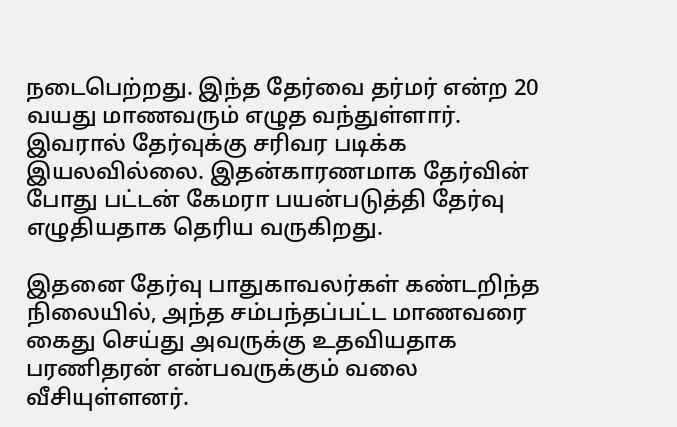நடைபெற்றது. இந்த தேர்வை தர்மர் என்ற 20 வயது மாணவரும் எழுத வந்துள்ளார். இவரால் தேர்வுக்கு சரிவர படிக்க இயலவில்லை. இதன்காரணமாக தேர்வின் போது பட்டன் கேமரா பயன்படுத்தி தேர்வு எழுதியதாக தெரிய வருகிறது.

இதனை தேர்வு பாதுகாவலர்கள் கண்டறிந்த நிலையில், அந்த சம்பந்தப்பட்ட மாணவரை கைது செய்து அவருக்கு உதவியதாக பரணிதரன் என்பவருக்கும் வலை வீசியுள்ளனர்.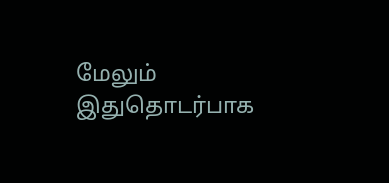மேலும் இதுதொடர்பாக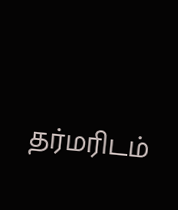தர்மரிடம்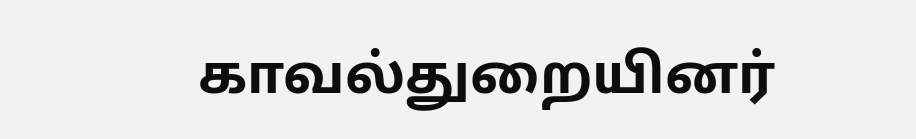காவல்துறையினர்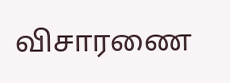விசாரணை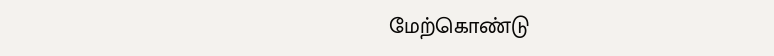மேற்கொண்டு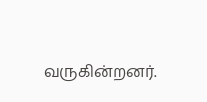வருகின்றனர்.